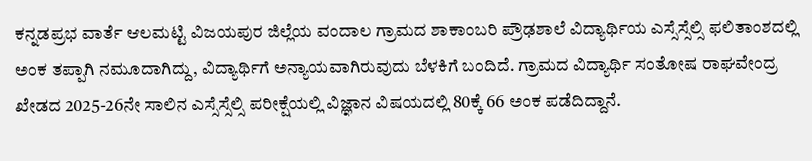ಕನ್ನಡಪ್ರಭ ವಾರ್ತೆ ಆಲಮಟ್ಟಿ ವಿಜಯಪುರ ಜಿಲ್ಲೆಯ ವಂದಾಲ ಗ್ರಾಮದ ಶಾಕಾಂಬರಿ ಪ್ರೌಢಶಾಲೆ ವಿದ್ಯಾರ್ಥಿಯ ಎಸ್ಸೆಸ್ಸೆಲ್ಸಿ ಫಲಿತಾಂಶದಲ್ಲಿ ಅಂಕ ತಪ್ಪಾಗಿ ನಮೂದಾಗಿದ್ದು, ವಿದ್ಯಾರ್ಥಿಗೆ ಅನ್ಯಾಯವಾಗಿರುವುದು ಬೆಳಕಿಗೆ ಬಂದಿದೆ. ಗ್ರಾಮದ ವಿದ್ಯಾರ್ಥಿ ಸಂತೋಷ ರಾಘವೇಂದ್ರ ಖೇಡದ 2025-26ನೇ ಸಾಲಿನ ಎಸ್ಸೆಸ್ಸೆಲ್ಸಿ ಪರೀಕ್ಷೆಯಲ್ಲಿ ವಿಜ್ಞಾನ ವಿಷಯದಲ್ಲಿ 80ಕ್ಕೆ 66 ಅಂಕ ಪಡೆದಿದ್ದಾನೆ.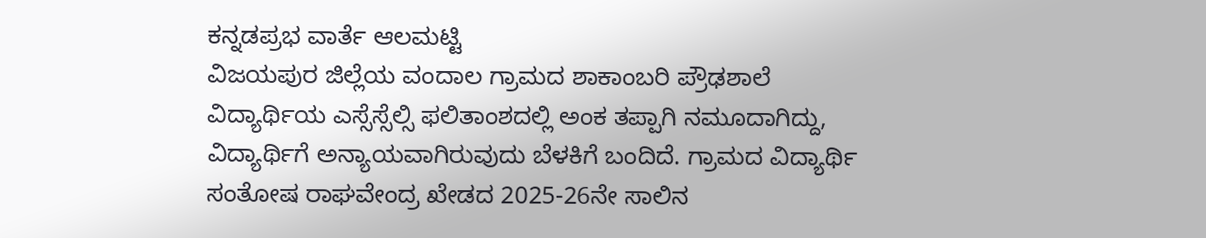ಕನ್ನಡಪ್ರಭ ವಾರ್ತೆ ಆಲಮಟ್ಟಿ
ವಿಜಯಪುರ ಜಿಲ್ಲೆಯ ವಂದಾಲ ಗ್ರಾಮದ ಶಾಕಾಂಬರಿ ಪ್ರೌಢಶಾಲೆ ವಿದ್ಯಾರ್ಥಿಯ ಎಸ್ಸೆಸ್ಸೆಲ್ಸಿ ಫಲಿತಾಂಶದಲ್ಲಿ ಅಂಕ ತಪ್ಪಾಗಿ ನಮೂದಾಗಿದ್ದು, ವಿದ್ಯಾರ್ಥಿಗೆ ಅನ್ಯಾಯವಾಗಿರುವುದು ಬೆಳಕಿಗೆ ಬಂದಿದೆ. ಗ್ರಾಮದ ವಿದ್ಯಾರ್ಥಿ ಸಂತೋಷ ರಾಘವೇಂದ್ರ ಖೇಡದ 2025-26ನೇ ಸಾಲಿನ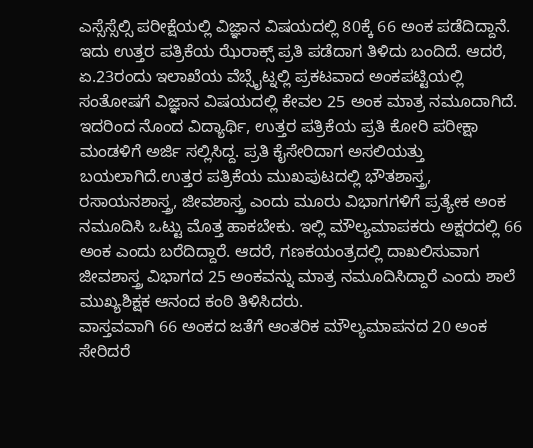ಎಸ್ಸೆಸ್ಸೆಲ್ಸಿ ಪರೀಕ್ಷೆಯಲ್ಲಿ ವಿಜ್ಞಾನ ವಿಷಯದಲ್ಲಿ 80ಕ್ಕೆ 66 ಅಂಕ ಪಡೆದಿದ್ದಾನೆ. ಇದು ಉತ್ತರ ಪತ್ರಿಕೆಯ ಝೆರಾಕ್ಸ್ ಪ್ರತಿ ಪಡೆದಾಗ ತಿಳಿದು ಬಂದಿದೆ. ಆದರೆ, ಏ.23ರಂದು ಇಲಾಖೆಯ ವೆಬ್ಸೈಟ್ನಲ್ಲಿ ಪ್ರಕಟವಾದ ಅಂಕಪಟ್ಟಿಯಲ್ಲಿ ಸಂತೋಷಗೆ ವಿಜ್ಞಾನ ವಿಷಯದಲ್ಲಿ ಕೇವಲ 25 ಅಂಕ ಮಾತ್ರ ನಮೂದಾಗಿದೆ. ಇದರಿಂದ ನೊಂದ ವಿದ್ಯಾರ್ಥಿ, ಉತ್ತರ ಪತ್ರಿಕೆಯ ಪ್ರತಿ ಕೋರಿ ಪರೀಕ್ಷಾ ಮಂಡಳಿಗೆ ಅರ್ಜಿ ಸಲ್ಲಿಸಿದ್ದ. ಪ್ರತಿ ಕೈಸೇರಿದಾಗ ಅಸಲಿಯತ್ತು ಬಯಲಾಗಿದೆ.ಉತ್ತರ ಪತ್ರಿಕೆಯ ಮುಖಪುಟದಲ್ಲಿ ಭೌತಶಾಸ್ತ್ರ, ರಸಾಯನಶಾಸ್ತ್ರ, ಜೀವಶಾಸ್ತ್ರ ಎಂದು ಮೂರು ವಿಭಾಗಗಳಿಗೆ ಪ್ರತ್ಯೇಕ ಅಂಕ ನಮೂದಿಸಿ ಒಟ್ಟು ಮೊತ್ತ ಹಾಕಬೇಕು. ಇಲ್ಲಿ ಮೌಲ್ಯಮಾಪಕರು ಅಕ್ಷರದಲ್ಲಿ 66 ಅಂಕ ಎಂದು ಬರೆದಿದ್ದಾರೆ. ಆದರೆ, ಗಣಕಯಂತ್ರದಲ್ಲಿ ದಾಖಲಿಸುವಾಗ ಜೀವಶಾಸ್ತ್ರ ವಿಭಾಗದ 25 ಅಂಕವನ್ನು ಮಾತ್ರ ನಮೂದಿಸಿದ್ದಾರೆ ಎಂದು ಶಾಲೆ ಮುಖ್ಯಶಿಕ್ಷಕ ಆನಂದ ಕಂಠಿ ತಿಳಿಸಿದರು.
ವಾಸ್ತವವಾಗಿ 66 ಅಂಕದ ಜತೆಗೆ ಆಂತರಿಕ ಮೌಲ್ಯಮಾಪನದ 20 ಅಂಕ ಸೇರಿದರೆ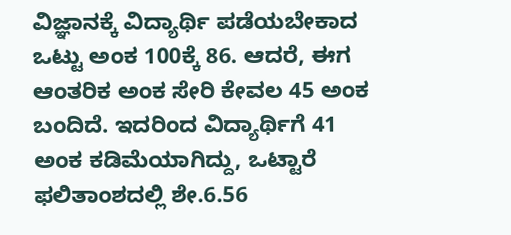ವಿಜ್ಞಾನಕ್ಕೆ ವಿದ್ಯಾರ್ಥಿ ಪಡೆಯಬೇಕಾದ ಒಟ್ಟು ಅಂಕ 100ಕ್ಕೆ 86. ಆದರೆ, ಈಗ ಆಂತರಿಕ ಅಂಕ ಸೇರಿ ಕೇವಲ 45 ಅಂಕ ಬಂದಿದೆ. ಇದರಿಂದ ವಿದ್ಯಾರ್ಥಿಗೆ 41 ಅಂಕ ಕಡಿಮೆಯಾಗಿದ್ದು, ಒಟ್ಟಾರೆ ಫಲಿತಾಂಶದಲ್ಲಿ ಶೇ.6.56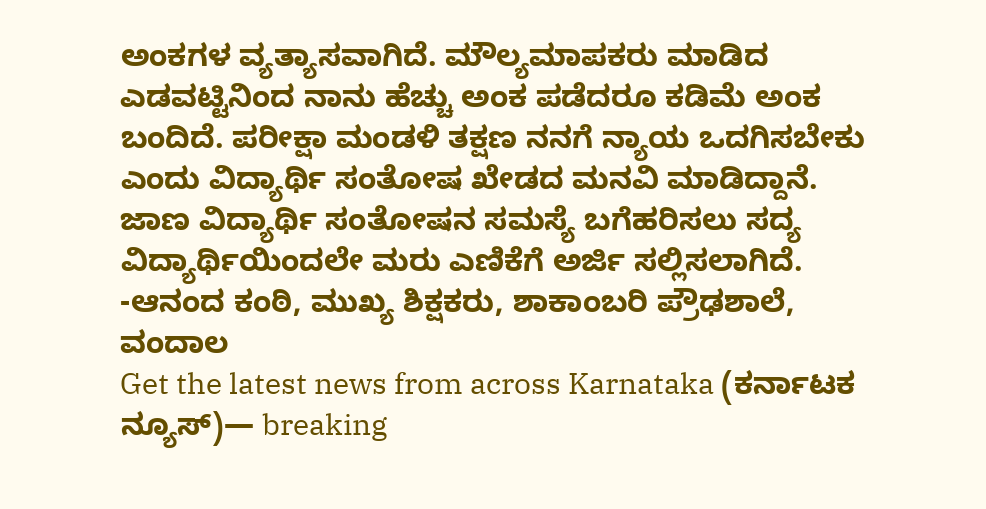ಅಂಕಗಳ ವ್ಯತ್ಯಾಸವಾಗಿದೆ. ಮೌಲ್ಯಮಾಪಕರು ಮಾಡಿದ ಎಡವಟ್ಟಿನಿಂದ ನಾನು ಹೆಚ್ಚು ಅಂಕ ಪಡೆದರೂ ಕಡಿಮೆ ಅಂಕ ಬಂದಿದೆ. ಪರೀಕ್ಷಾ ಮಂಡಳಿ ತಕ್ಷಣ ನನಗೆ ನ್ಯಾಯ ಒದಗಿಸಬೇಕು ಎಂದು ವಿದ್ಯಾರ್ಥಿ ಸಂತೋಷ ಖೇಡದ ಮನವಿ ಮಾಡಿದ್ದಾನೆ. ಜಾಣ ವಿದ್ಯಾರ್ಥಿ ಸಂತೋಷನ ಸಮಸ್ಯೆ ಬಗೆಹರಿಸಲು ಸದ್ಯ ವಿದ್ಯಾರ್ಥಿಯಿಂದಲೇ ಮರು ಎಣಿಕೆಗೆ ಅರ್ಜಿ ಸಲ್ಲಿಸಲಾಗಿದೆ.
-ಆನಂದ ಕಂಠಿ, ಮುಖ್ಯ ಶಿಕ್ಷಕರು, ಶಾಕಾಂಬರಿ ಪ್ರೌಢಶಾಲೆ, ವಂದಾಲ
Get the latest news from across Karnataka (ಕರ್ನಾಟಕ ನ್ಯೂಸ್)— breaking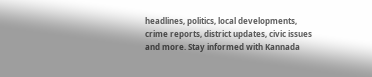headlines, politics, local developments, crime reports, district updates, civic issues and more. Stay informed with Kannada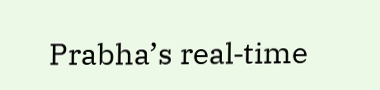Prabha’s real‑time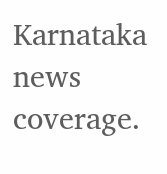Karnataka news coverage.